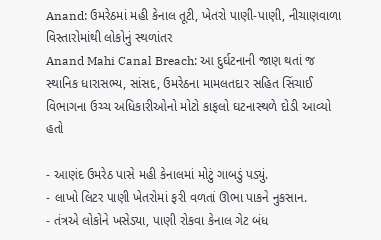Anand: ઉમરેઠમાં મહી કેનાલ તૂટી, ખેતરો પાણી-પાણી, નીચાણવાળા વિસ્તારોમાંથી લોકોનું સ્થળાંતર
Anand Mahi Canal Breach: આ દુર્ઘટનાની જાણ થતાં જ સ્થાનિક ધારાસભ્ય, સાંસદ, ઉમરેઠના મામલતદાર સહિત સિંચાઈ વિભાગના ઉચ્ચ અધિકારીઓનો મોટો કાફલો ઘટનાસ્થળે દોડી આવ્યો હતો

- આણંદ ઉમરેઠ પાસે મહી કેનાલમાં મોટું ગાબડું પડ્યું.
- લાખો લિટર પાણી ખેતરોમાં ફરી વળતાં ઊભા પાકને નુકસાન.
- તંત્રએ લોકોને ખસેડ્યા, પાણી રોકવા કેનાલ ગેટ બંધ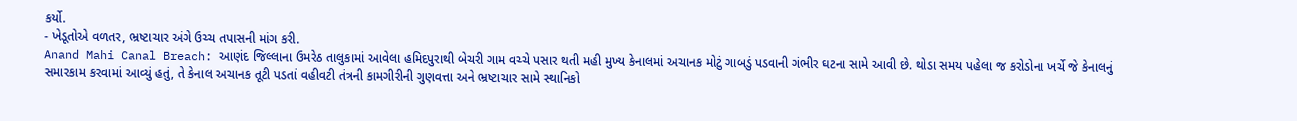કર્યો.
- ખેડૂતોએ વળતર, ભ્રષ્ટાચાર અંગે ઉચ્ચ તપાસની માંગ કરી.
Anand Mahi Canal Breach: આણંદ જિલ્લાના ઉમરેઠ તાલુકામાં આવેલા હમિદપુરાથી બેચરી ગામ વચ્ચે પસાર થતી મહી મુખ્ય કેનાલમાં અચાનક મોટું ગાબડું પડવાની ગંભીર ઘટના સામે આવી છે. થોડા સમય પહેલા જ કરોડોના ખર્ચે જે કેનાલનું સમારકામ કરવામાં આવ્યું હતું, તે કેનાલ અચાનક તૂટી પડતાં વહીવટી તંત્રની કામગીરીની ગુણવત્તા અને ભ્રષ્ટાચાર સામે સ્થાનિકો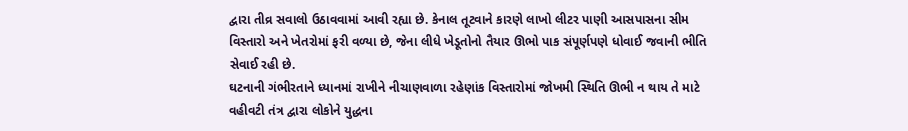દ્વારા તીવ્ર સવાલો ઉઠાવવામાં આવી રહ્યા છે. કેનાલ તૂટવાને કારણે લાખો લીટર પાણી આસપાસના સીમ વિસ્તારો અને ખેતરોમાં ફરી વળ્યા છે, જેના લીધે ખેડૂતોનો તૈયાર ઊભો પાક સંપૂર્ણપણે ધોવાઈ જવાની ભીતિ સેવાઈ રહી છે.
ઘટનાની ગંભીરતાને ધ્યાનમાં રાખીને નીચાણવાળા રહેણાંક વિસ્તારોમાં જોખમી સ્થિતિ ઊભી ન થાય તે માટે વહીવટી તંત્ર દ્વારા લોકોને યુદ્ધના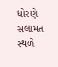ધોરણે સલામત સ્થળે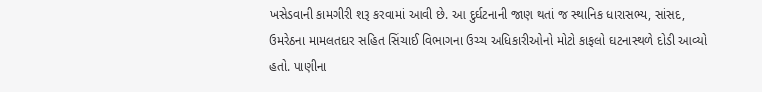ખસેડવાની કામગીરી શરૂ કરવામાં આવી છે. આ દુર્ઘટનાની જાણ થતાં જ સ્થાનિક ધારાસભ્ય, સાંસદ, ઉમરેઠના મામલતદાર સહિત સિંચાઈ વિભાગના ઉચ્ચ અધિકારીઓનો મોટો કાફલો ઘટનાસ્થળે દોડી આવ્યો હતો. પાણીના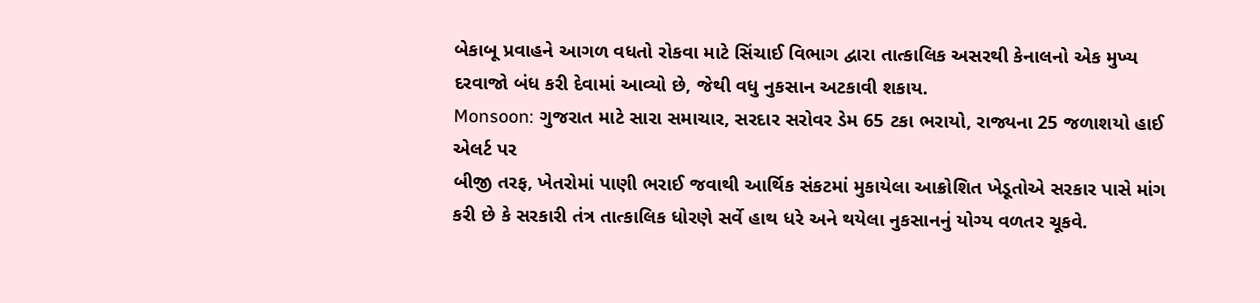બેકાબૂ પ્રવાહને આગળ વધતો રોકવા માટે સિંચાઈ વિભાગ દ્વારા તાત્કાલિક અસરથી કેનાલનો એક મુખ્ય દરવાજો બંધ કરી દેવામાં આવ્યો છે, જેથી વધુ નુકસાન અટકાવી શકાય.
Monsoon: ગુજરાત માટે સારા સમાચાર, સરદાર સરોવર ડેમ 65 ટકા ભરાયો, રાજ્યના 25 જળાશયો હાઈ એલર્ટ પર
બીજી તરફ, ખેતરોમાં પાણી ભરાઈ જવાથી આર્થિક સંકટમાં મુકાયેલા આક્રોશિત ખેડૂતોએ સરકાર પાસે માંગ કરી છે કે સરકારી તંત્ર તાત્કાલિક ધોરણે સર્વે હાથ ધરે અને થયેલા નુકસાનનું યોગ્ય વળતર ચૂકવે.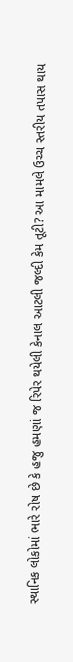સ્થાનિક લોકોમાં ભારે રોષ છે કે હજુ હમણાં જ રિપેર થયેલી કેનાલ આટલી જલ્દી કેમ તૂટી? આ મામલે ઉચ્ચ સ્તરીય તપાસ થાય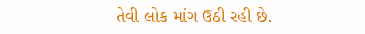તેવી લોક માંગ ઉઠી રહી છે.